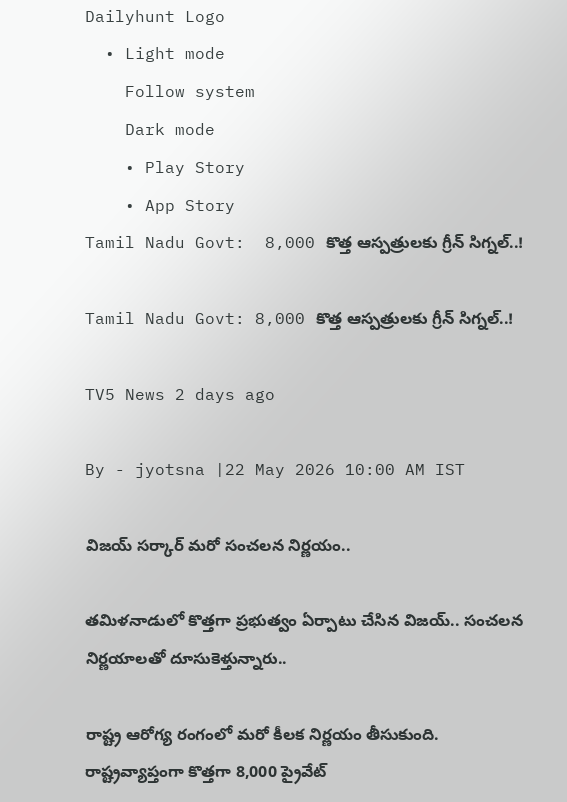Dailyhunt Logo
  • Light mode
    Follow system
    Dark mode
    • Play Story
    • App Story
Tamil Nadu Govt:  8,000 కొత్త ఆస్పత్రులకు గ్రీన్ సిగ్నల్..!

Tamil Nadu Govt: 8,000 కొత్త ఆస్పత్రులకు గ్రీన్ సిగ్నల్..!

TV5 News 2 days ago

By - jyotsna |22 May 2026 10:00 AM IST

విజయ్ సర్కార్ మరో సంచలన నిర్ణయం..

తమిళనాడులో కొత్తగా ప్రభుత్వం ఏర్పాటు చేసిన విజయ్‌.. సంచలన నిర్ణయాలతో దూసుకెళ్తున్నారు..

రాష్ట్ర ఆరోగ్య రంగంలో మరో కీలక నిర్ణయం తీసుకుంది. రాష్ట్రవ్యాప్తంగా కొత్తగా 8,000 ప్రైవేట్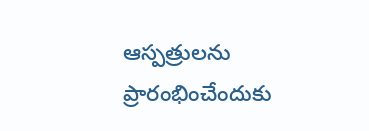ఆస్పత్రులను ప్రారంభించేందుకు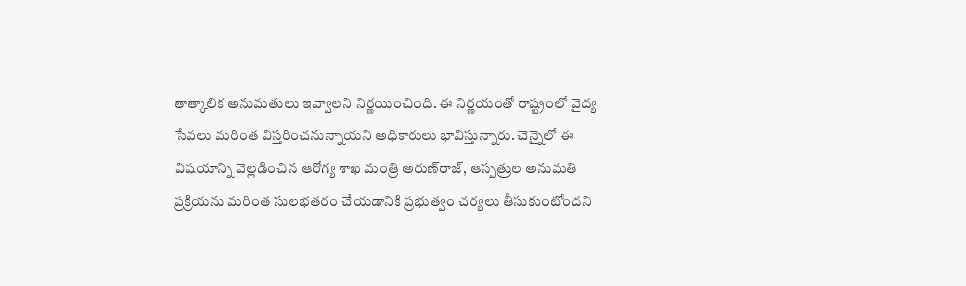తాత్కాలిక అనుమతులు ఇవ్వాలని నిర్ణయించింది. ఈ నిర్ణయంతో రాష్ట్రంలో వైద్య సేవలు మరింత విస్తరించనున్నాయని అధికారులు భావిస్తున్నారు. చెన్నైలో ఈ విషయాన్ని వెల్లడించిన ఆరోగ్య శాఖ మంత్రి అరుణ్‌రాజ్, ఆస్పత్రుల అనుమతి ప్రక్రియను మరింత సులభతరం చేయడానికి ప్రభుత్వం చర్యలు తీసుకుంటోందని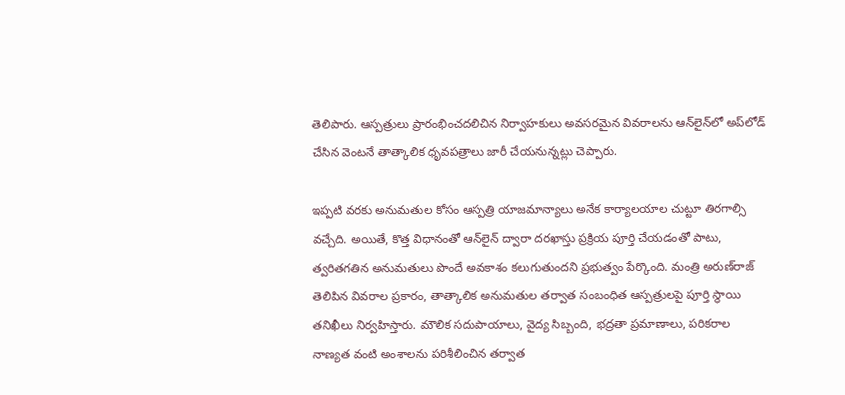తెలిపారు. ఆస్పత్రులు ప్రారంభించదలిచిన నిర్వాహకులు అవసరమైన వివరాలను ఆన్‌లైన్‌లో అప్‌లోడ్ చేసిన వెంటనే తాత్కాలిక ధృవపత్రాలు జారీ చేయనున్నట్లు చెప్పారు.

ఇప్పటి వరకు అనుమతుల కోసం ఆస్పత్రి యాజమాన్యాలు అనేక కార్యాలయాల చుట్టూ తిరగాల్సి వచ్చేది. అయితే, కొత్త విధానంతో ఆన్‌లైన్ ద్వారా దరఖాస్తు ప్రక్రియ పూర్తి చేయడంతో పాటు, త్వరితగతిన అనుమతులు పొందే అవకాశం కలుగుతుందని ప్రభుత్వం పేర్కొంది. మంత్రి అరుణ్‌రాజ్ తెలిపిన వివరాల ప్రకారం, తాత్కాలిక అనుమతుల తర్వాత సంబంధిత ఆస్పత్రులపై పూర్తి స్థాయి తనిఖీలు నిర్వహిస్తారు. మౌలిక సదుపాయాలు, వైద్య సిబ్బంది, భద్రతా ప్రమాణాలు, పరికరాల నాణ్యత వంటి అంశాలను పరిశీలించిన తర్వాత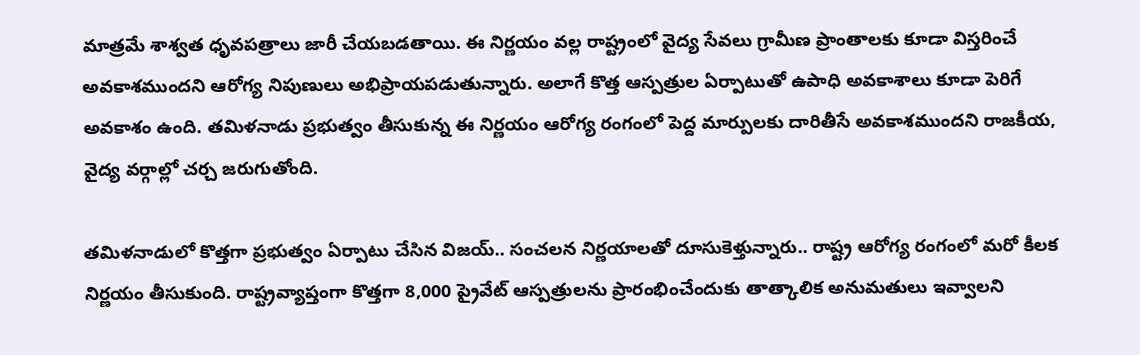మాత్రమే శాశ్వత ధృవపత్రాలు జారీ చేయబడతాయి. ఈ నిర్ణయం వల్ల రాష్ట్రంలో వైద్య సేవలు గ్రామీణ ప్రాంతాలకు కూడా విస్తరించే అవకాశముందని ఆరోగ్య నిపుణులు అభిప్రాయపడుతున్నారు. అలాగే కొత్త ఆస్పత్రుల ఏర్పాటుతో ఉపాధి అవకాశాలు కూడా పెరిగే అవకాశం ఉంది. తమిళనాడు ప్రభుత్వం తీసుకున్న ఈ నిర్ణయం ఆరోగ్య రంగంలో పెద్ద మార్పులకు దారితీసే అవకాశముందని రాజకీయ, వైద్య వర్గాల్లో చర్చ జరుగుతోంది.

తమిళనాడులో కొత్తగా ప్రభుత్వం ఏర్పాటు చేసిన విజయ్‌.. సంచలన నిర్ణయాలతో దూసుకెళ్తున్నారు.. రాష్ట్ర ఆరోగ్య రంగంలో మరో కీలక నిర్ణయం తీసుకుంది. రాష్ట్రవ్యాప్తంగా కొత్తగా 8,000 ప్రైవేట్ ఆస్పత్రులను ప్రారంభించేందుకు తాత్కాలిక అనుమతులు ఇవ్వాలని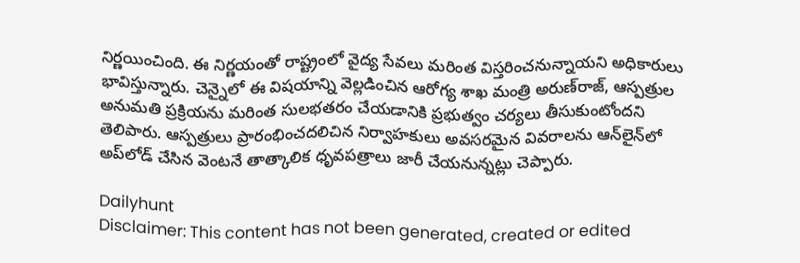నిర్ణయించింది. ఈ నిర్ణయంతో రాష్ట్రంలో వైద్య సేవలు మరింత విస్తరించనున్నాయని అధికారులు భావిస్తున్నారు. చెన్నైలో ఈ విషయాన్ని వెల్లడించిన ఆరోగ్య శాఖ మంత్రి అరుణ్‌రాజ్, ఆస్పత్రుల అనుమతి ప్రక్రియను మరింత సులభతరం చేయడానికి ప్రభుత్వం చర్యలు తీసుకుంటోందని తెలిపారు. ఆస్పత్రులు ప్రారంభించదలిచిన నిర్వాహకులు అవసరమైన వివరాలను ఆన్‌లైన్‌లో అప్‌లోడ్ చేసిన వెంటనే తాత్కాలిక ధృవపత్రాలు జారీ చేయనున్నట్లు చెప్పారు.

Dailyhunt
Disclaimer: This content has not been generated, created or edited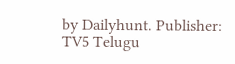by Dailyhunt. Publisher: TV5 Telugu